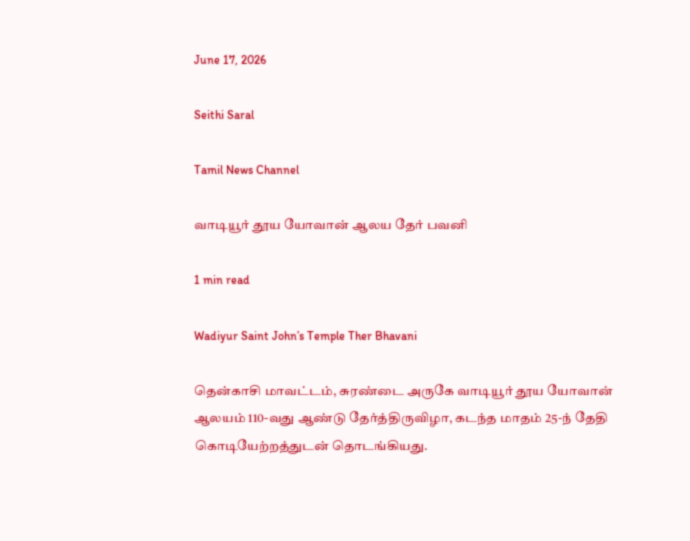June 17, 2026

Seithi Saral

Tamil News Channel

வாடியூர் தூய யோவான் ஆலய தேர் பவனி

1 min read

Wadiyur Saint John’s Temple Ther Bhavani

தென்காசி மாவட்டம், சுரண்டை அருகே வாடியூர் தூய யோவான் ஆலயம் 110-வது ஆண்டு தேர்த்திருவிழா, கடந்த மாதம் 25-ந் தேதி கொடியேற்றத்துடன் தொடங்கியது.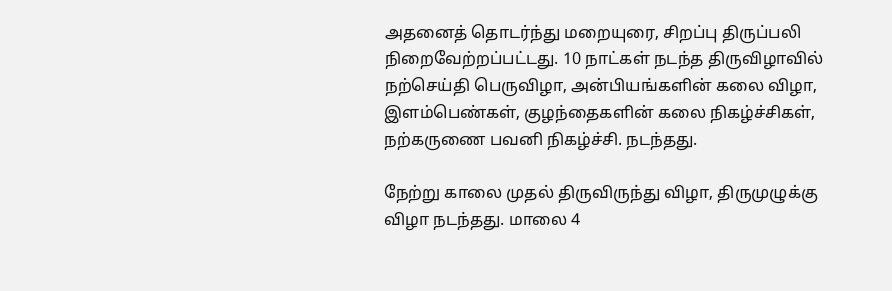அதனைத் தொடர்ந்து மறையுரை, சிறப்பு திருப்பலி நிறைவேற்றப்பட்டது. 10 நாட்கள் நடந்த திருவிழாவில் நற்செய்தி பெருவிழா, அன்பியங்களின் கலை விழா, இளம்பெண்கள், குழந்தைகளின் கலை நிகழ்ச்சிகள், நற்கருணை பவனி நிகழ்ச்சி. நடந்தது.

நேற்று காலை முதல் திருவிருந்து விழா, திருமுழுக்கு விழா நடந்தது. மாலை 4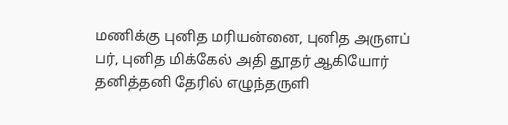மணிக்கு புனித மரியன்னை, புனித அருளப் பர், புனித மிக்கேல் அதி தூதர் ஆகியோர் தனித்தனி தேரில் எழுந்தருளி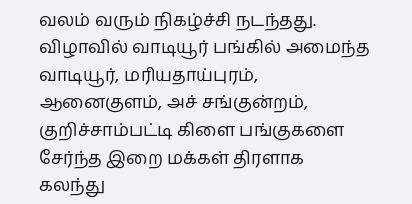வலம் வரும் நிகழ்ச்சி நடந்தது. விழாவில் வாடியூர் பங்கில் அமைந்த வாடியூர், மரியதாய்புரம், ஆனைகுளம், அச் சங்குன்றம், குறிச்சாம்பட்டி கிளை பங்குகளை சேர்ந்த இறை மக்கள் திரளாக கலந்து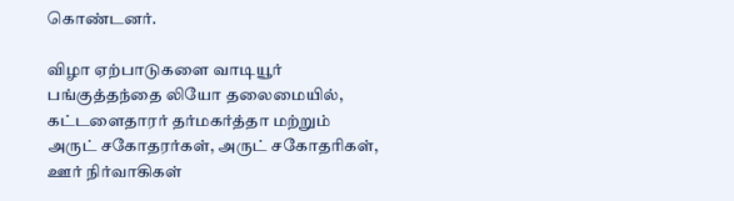கொண்டனர்.

விழா ஏற்பாடுகளை வாடியூர் பங்குத்தந்தை லியோ தலைமையில், கட்டளைதாரர் தர்மகர்த்தா மற்றும் அருட் சகோதரர்கள், அருட் சகோதரிகள், ஊர் நிர்வாகிகள்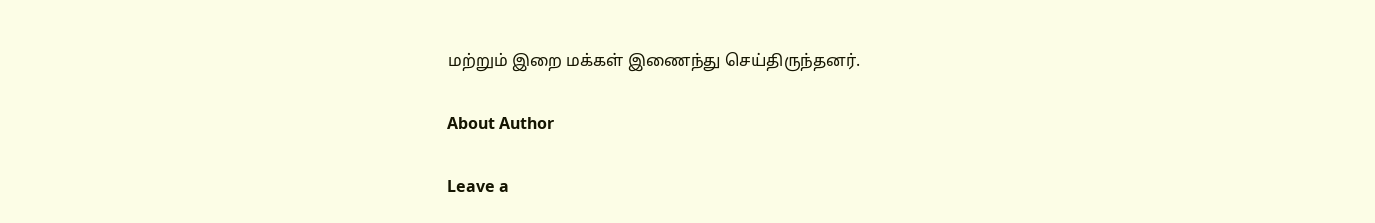மற்றும் இறை மக்கள் இணைந்து செய்திருந்தனர்.

About Author

Leave a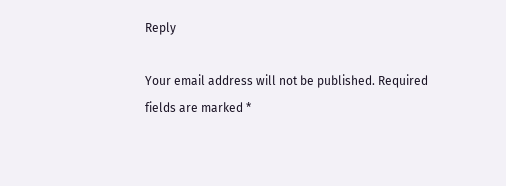Reply

Your email address will not be published. Required fields are marked *